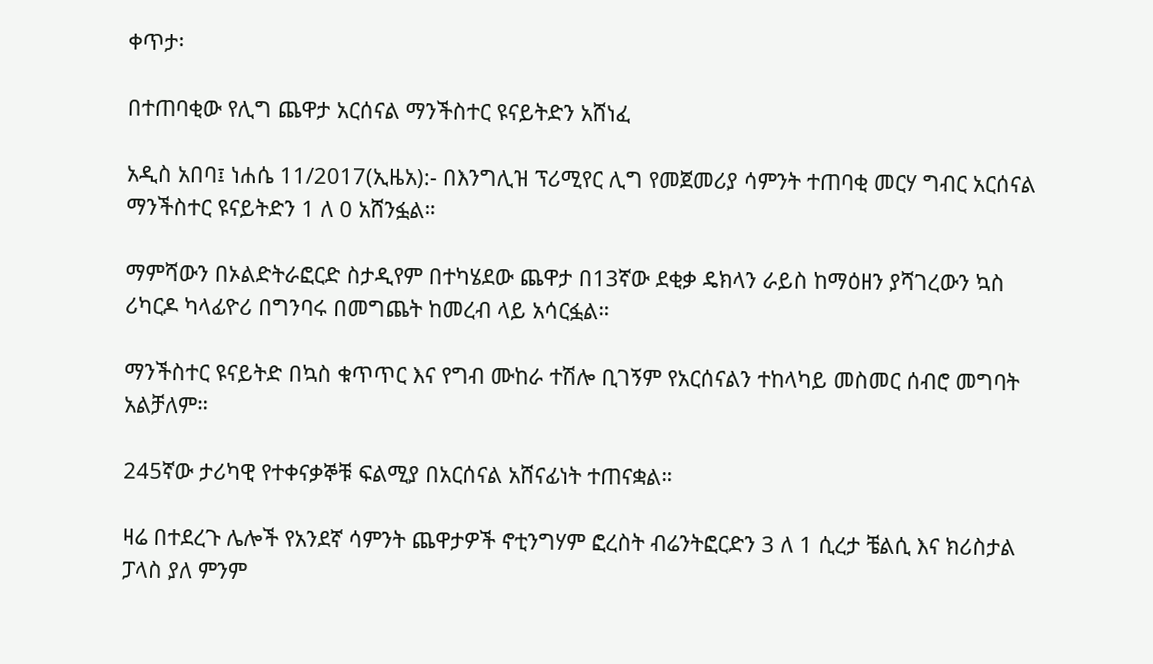ቀጥታ፡

በተጠባቂው የሊግ ጨዋታ አርሰናል ማንችስተር ዩናይትድን አሸነፈ

አዲስ አበባ፤ ነሐሴ 11/2017(ኢዜአ):- በእንግሊዝ ፕሪሚየር ሊግ የመጀመሪያ ሳምንት ተጠባቂ መርሃ ግብር አርሰናል ማንችስተር ዩናይትድን 1 ለ 0 አሸንፏል።

ማምሻውን በኦልድትራፎርድ ስታዲየም በተካሄደው ጨዋታ በ13ኛው ደቂቃ ዴክላን ራይስ ከማዕዘን ያሻገረውን ኳስ ሪካርዶ ካላፊዮሪ በግንባሩ በመግጨት ከመረብ ላይ አሳርፏል።

ማንችስተር ዩናይትድ በኳስ ቁጥጥር እና የግብ ሙከራ ተሽሎ ቢገኝም የአርሰናልን ተከላካይ መስመር ሰብሮ መግባት አልቻለም።

245ኛው ታሪካዊ የተቀናቃኞቹ ፍልሚያ በአርሰናል አሸናፊነት ተጠናቋል።

ዛሬ በተደረጉ ሌሎች የአንደኛ ሳምንት ጨዋታዎች ኖቲንግሃም ፎረስት ብሬንትፎርድን 3 ለ 1 ሲረታ ቼልሲ እና ክሪስታል ፓላስ ያለ ምንም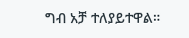ግብ አቻ ተለያይተዋል።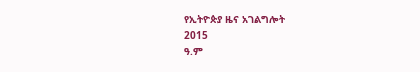የኢትዮጵያ ዜና አገልግሎት
2015
ዓ.ም